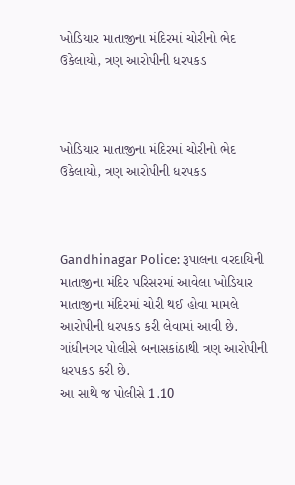ખોડિયાર માતાજીના મંદિરમાં ચોરીનો ભેદ ઉકેલાયો, ત્રણ આરોપીની ધરપકડ



ખોડિયાર માતાજીના મંદિરમાં ચોરીનો ભેદ ઉકેલાયો, ત્રણ આરોપીની ધરપકડ



Gandhinagar Police: રૂપાલના વરદાયિની માતાજીના મંદિર પરિસરમાં આવેલા ખોડિયાર માતાજીના મંદિરમાં ચોરી થઈ હોવા મામલે આરોપીની ધરપકડ કરી લેવામાં આવી છે. ગાંધીનગર પોલીસે બનાસકાંઠાથી ત્રણ આરોપીની ધરપકડ કરી છે.
આ સાથે જ પોલીસે 1.10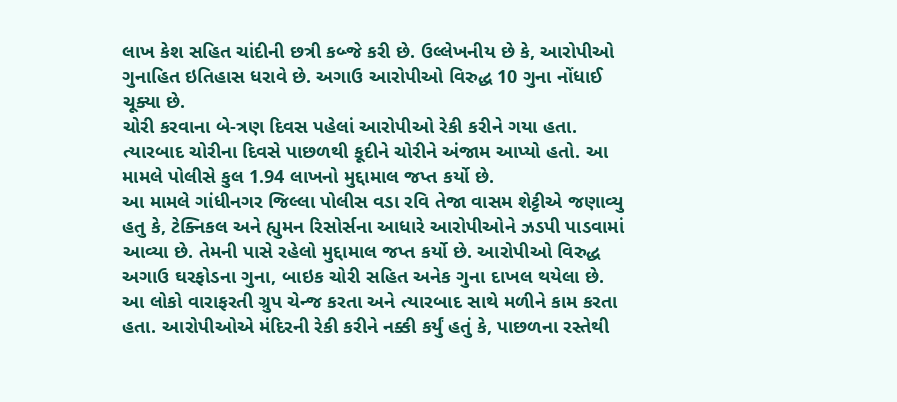લાખ કેશ સહિત ચાંદીની છત્રી કબ્જે કરી છે. ઉલ્લેખનીય છે કે, આરોપીઓ ગુનાહિત ઇતિહાસ ધરાવે છે. અગાઉ આરોપીઓ વિરુદ્ધ 10 ગુના નોંધાઈ ચૂક્યા છે.
ચોરી કરવાના બે-ત્રણ દિવસ પહેલાં આરોપીઓ રેકી કરીને ગયા હતા. ત્યારબાદ ચોરીના દિવસે પાછળથી કૂદીને ચોરીને અંજામ આપ્યો હતો. આ મામલે પોલીસે કુલ 1.94 લાખનો મુદ્દામાલ જપ્ત કર્યો છે.
આ મામલે ગાંધીનગર જિલ્લા પોલીસ વડા રવિ તેજા વાસમ શેટ્ટીએ જણાવ્યુ હતુ કે, ટેક્નિકલ અને હ્યુમન રિસોર્સના આધારે આરોપીઓને ઝડપી પાડવામાં આવ્યા છે. તેમની પાસે રહેલો મુદ્દામાલ જપ્ત કર્યો છે. આરોપીઓ વિરુદ્ધ અગાઉ ઘરફોડના ગુના, બાઇક ચોરી સહિત અનેક ગુના દાખલ થયેલા છે. આ લોકો વારાફરતી ગ્રુપ ચેન્જ કરતા અને ત્યારબાદ સાથે મળીને કામ કરતા હતા. આરોપીઓએ મંદિરની રેકી કરીને નક્કી કર્યું હતું કે, પાછળના રસ્તેથી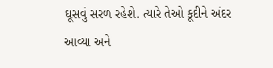ઘૂસવું સરળ રહેશે. ત્યારે તેઓ કૂદીને અંદર આવ્યા અને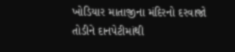ખોડિયાર માતાજીના મંદિરનો દરવાજો તોડીને દાનપેટીમાંથી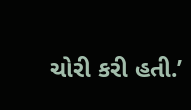ચોરી કરી હતી.’